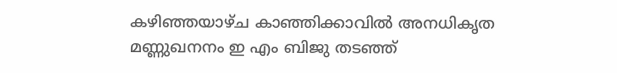കഴിഞ്ഞയാഴ്ച കാഞ്ഞിക്കാവില്‍ അനധികൃത മണ്ണുഖനനം ഇ എം ബിജു തടഞ്ഞ്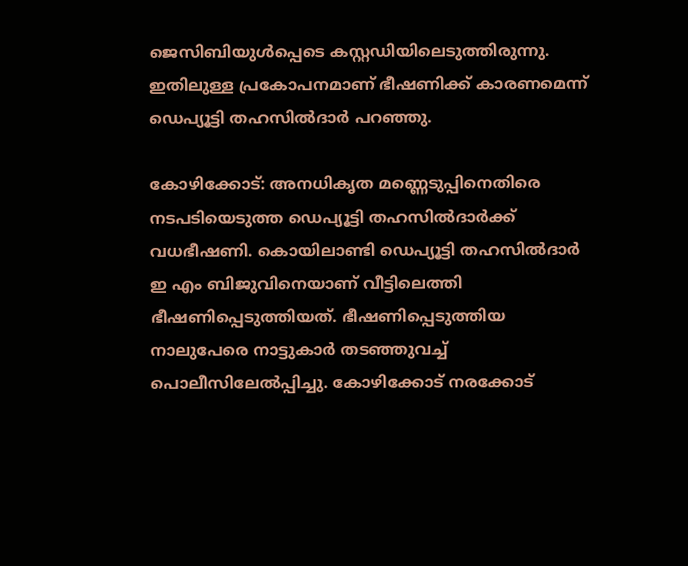ജെസിബിയുള്‍പ്പെടെ കസ്റ്റഡിയിലെടുത്തിരുന്നു. ഇതിലുള്ള പ്രകോപനമാണ് ഭീഷണിക്ക് കാരണമെന്ന് ഡെപ്യൂട്ടി തഹസില്‍ദാര്‍ പറഞ്ഞു.

കോഴിക്കോട്: അനധികൃത മണ്ണെടുപ്പിനെതിരെ നടപടിയെടുത്ത ഡെപ്യൂട്ടി തഹസില്‍ദാര്‍ക്ക് വധഭീഷണി. കൊയിലാണ്ടി ഡെപ്യൂട്ടി തഹസില്‍ദാര്‍ ഇ എം ബിജുവിനെയാണ് വീട്ടിലെത്തി ഭീഷണിപ്പെടുത്തിയത്. ഭീഷണിപ്പെടുത്തിയ നാലുപേരെ നാട്ടുകാര്‍ തടഞ്ഞുവച്ച് പൊലീസിലേല്‍പ്പിച്ചു. കോഴിക്കോട് നരക്കോട്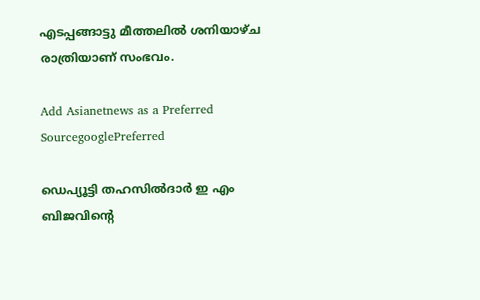എടപ്പങ്ങാട്ടു മീത്തലില്‍ ശനിയാഴ്ച രാത്രിയാണ് സംഭവം.

Add Asianetnews as a Preferred SourcegooglePreferred

ഡെപ്യൂട്ടി തഹസില്‍ദാര്‍ ഇ എം ബിജവിന്റെ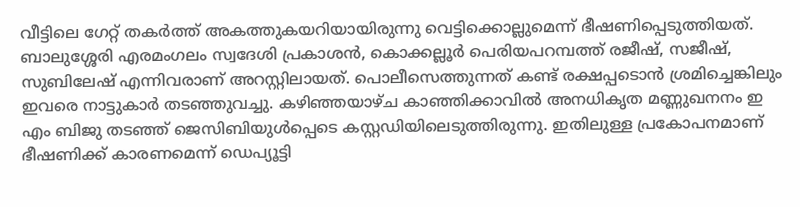വീട്ടിലെ ഗേറ്റ് തകര്‍ത്ത് അകത്തുകയറിയായിരുന്നു വെട്ടിക്കൊല്ലുമെന്ന് ഭീഷണിപ്പെടുത്തിയത്. ബാലുശ്ശേരി എരമംഗലം സ്വദേശി പ്രകാശന്‍, കൊക്കല്ലൂര്‍ പെരിയപറമ്പത്ത് രജീഷ്, സജീഷ്, സുബിലേഷ് എന്നിവരാണ് അറസ്റ്റിലായത്. പൊലീസെത്തുന്നത് കണ്ട് രക്ഷപ്പടൊന്‍ ശ്രമിച്ചെങ്കിലും ഇവരെ നാട്ടുകാര്‍ തടഞ്ഞുവച്ചു. കഴിഞ്ഞയാഴ്ച കാഞ്ഞിക്കാവില്‍ അനധികൃത മണ്ണുഖനനം ഇ എം ബിജു തടഞ്ഞ് ജെസിബിയുള്‍പ്പെടെ കസ്റ്റഡിയിലെടുത്തിരുന്നു. ഇതിലുള്ള പ്രകോപനമാണ് ഭീഷണിക്ക് കാരണമെന്ന് ഡെപ്യൂട്ടി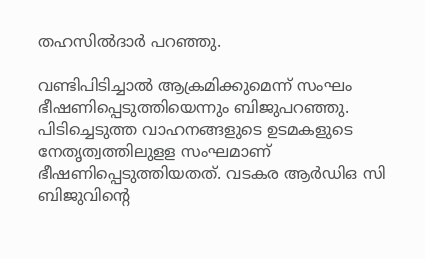തഹസില്‍ദാര്‍ പറഞ്ഞു.

വണ്ടിപിടിച്ചാല്‍ ആക്രമിക്കുമെന്ന് സംഘം ഭീഷണിപ്പെടുത്തിയെന്നും ബിജുപറഞ്ഞു. പിടിച്ചെടുത്ത വാഹനങ്ങളുടെ ഉടമകളുടെ നേതൃത്വത്തിലുളള സംഘമാണ് ഭീഷണിപ്പെടുത്തിയതത്. വടകര ആര്‍ഡിഒ സി ബിജുവിന്റെ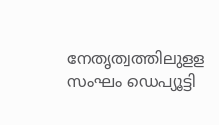നേതൃത്വത്തിലുളള സംഘം ഡെപ്യൂട്ടി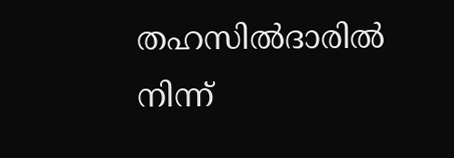തഹസില്‍ദാരില്‍ നിന്ന്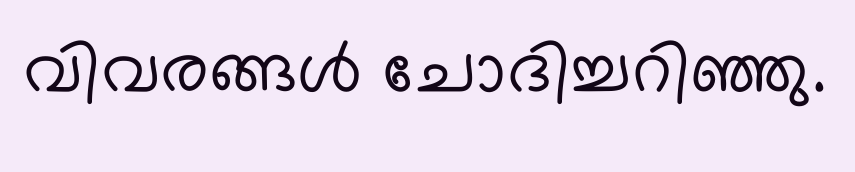വിവരങ്ങള്‍ ചോദിച്ചറിഞ്ഞു.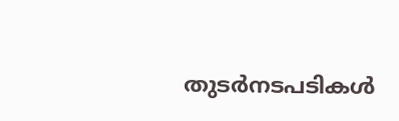തുടര്‍നടപടികള്‍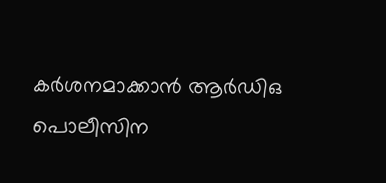കര്‍ശനമാക്കാന്‍ ആര്‍ഡിഒ പൊലീസിന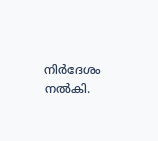നിര്‍ദേശം നല്‍കി.